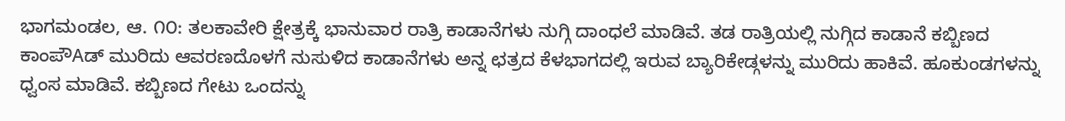ಭಾಗಮಂಡಲ, ಆ. ೧೦: ತಲಕಾವೇರಿ ಕ್ಷೇತ್ರಕ್ಕೆ ಭಾನುವಾರ ರಾತ್ರಿ ಕಾಡಾನೆಗಳು ನುಗ್ಗಿ ದಾಂಧಲೆ ಮಾಡಿವೆ. ತಡ ರಾತ್ರಿಯಲ್ಲಿ ನುಗ್ಗಿದ ಕಾಡಾನೆ ಕಬ್ಬಿಣದ ಕಾಂಪೌAಡ್ ಮುರಿದು ಆವರಣದೊಳಗೆ ನುಸುಳಿದ ಕಾಡಾನೆಗಳು ಅನ್ನ ಛತ್ರದ ಕೆಳಭಾಗದಲ್ಲಿ ಇರುವ ಬ್ಯಾರಿಕೇಡ್ಗಳನ್ನು ಮುರಿದು ಹಾಕಿವೆ. ಹೂಕುಂಡಗಳನ್ನು ಧ್ವಂಸ ಮಾಡಿವೆ. ಕಬ್ಬಿಣದ ಗೇಟು ಒಂದನ್ನು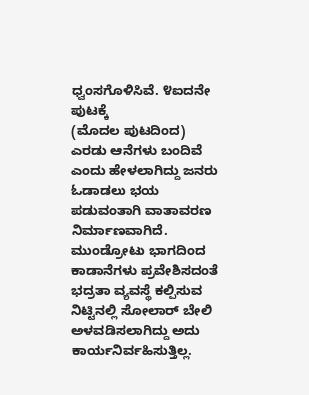ಧ್ವಂಸಗೊಳಿಸಿವೆ. ೪ಐದನೇ ಪುಟಕ್ಕೆ
(ಮೊದಲ ಪುಟದಿಂದ) ಎರಡು ಆನೆಗಳು ಬಂದಿವೆ ಎಂದು ಹೇಳಲಾಗಿದ್ದು ಜನರು ಓಡಾಡಲು ಭಯ ಪಡುವಂತಾಗಿ ವಾತಾವರಣ ನಿರ್ಮಾಣವಾಗಿದೆ. ಮುಂಡ್ರೋಟು ಭಾಗದಿಂದ ಕಾಡಾನೆಗಳು ಪ್ರವೇಶಿಸದಂತೆ ಭದ್ರತಾ ವ್ಯವಸ್ಥೆ ಕಲ್ಪಿಸುವ ನಿಟ್ಟಿನಲ್ಲಿ ಸೋಲಾರ್ ಬೇಲಿ ಅಳವಡಿಸಲಾಗಿದ್ದು ಅದು ಕಾರ್ಯನಿರ್ವಹಿಸುತ್ತಿಲ್ಲ.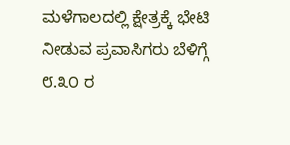ಮಳೆಗಾಲದಲ್ಲಿ ಕ್ಷೇತ್ರಕ್ಕೆ ಭೇಟಿ ನೀಡುವ ಪ್ರವಾಸಿಗರು ಬೆಳಿಗ್ಗೆ ೮.೩೦ ರ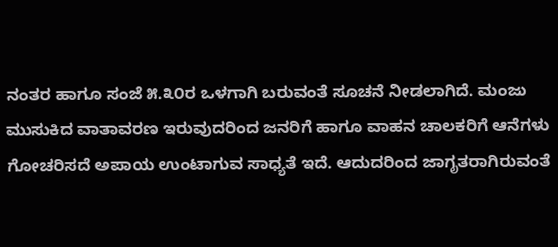ನಂತರ ಹಾಗೂ ಸಂಜೆ ೫.೩೦ರ ಒಳಗಾಗಿ ಬರುವಂತೆ ಸೂಚನೆ ನೀಡಲಾಗಿದೆ. ಮಂಜು ಮುಸುಕಿದ ವಾತಾವರಣ ಇರುವುದರಿಂದ ಜನರಿಗೆ ಹಾಗೂ ವಾಹನ ಚಾಲಕರಿಗೆ ಆನೆಗಳು ಗೋಚರಿಸದೆ ಅಪಾಯ ಉಂಟಾಗುವ ಸಾಧ್ಯತೆ ಇದೆ. ಆದುದರಿಂದ ಜಾಗೃತರಾಗಿರುವಂತೆ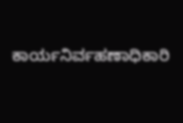ಕಾರ್ಯನಿರ್ವಹಣಾಧಿಕಾರಿ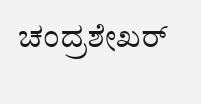ಚಂದ್ರಶೇಖರ್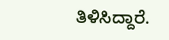ತಿಳಿಸಿದ್ದಾರೆ.